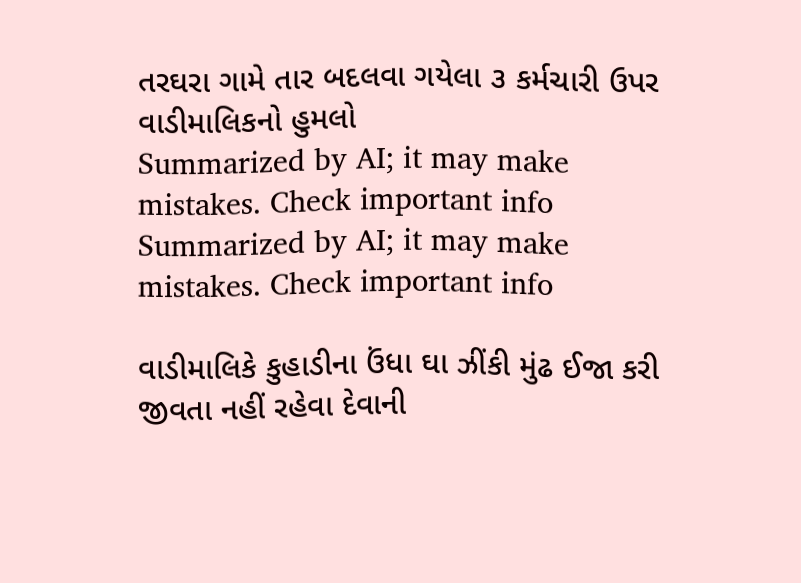તરઘરા ગામે તાર બદલવા ગયેલા ૩ કર્મચારી ઉપર વાડીમાલિકનો હુમલો
Summarized by AI; it may make mistakes. Check important info
Summarized by AI; it may make mistakes. Check important info

વાડીમાલિકે કુહાડીના ઉંધા ઘા ઝીંકી મુંઢ ઈજા કરી
જીવતા નહીં રહેવા દેવાની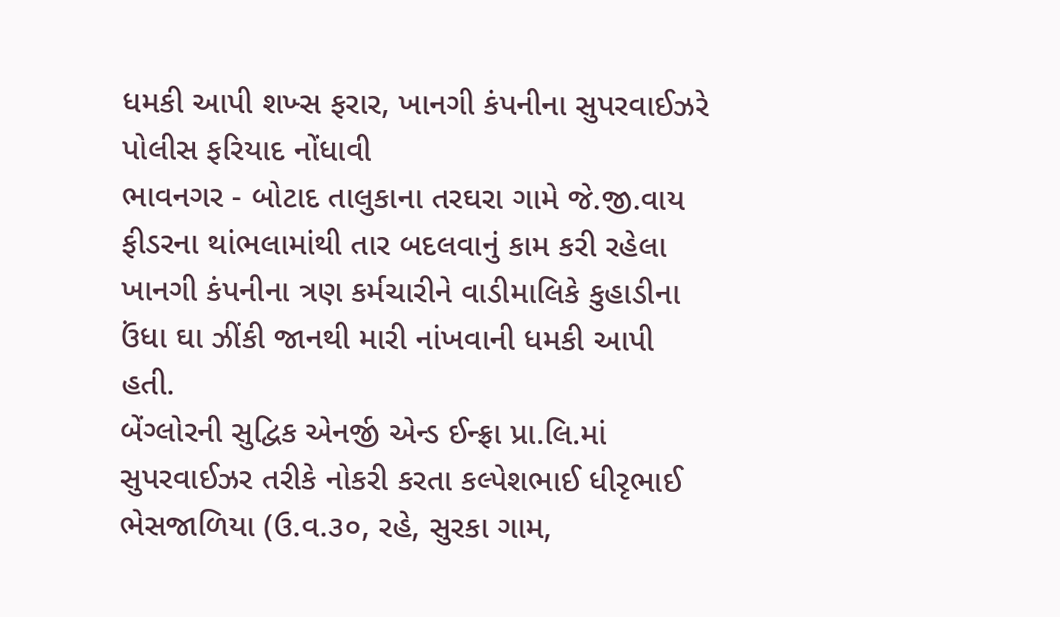ધમકી આપી શખ્સ ફરાર, ખાનગી કંપનીના સુપરવાઈઝરે પોલીસ ફરિયાદ નોંધાવી
ભાવનગર - બોટાદ તાલુકાના તરઘરા ગામે જે.જી.વાય ફીડરના થાંભલામાંથી તાર બદલવાનું કામ કરી રહેલા ખાનગી કંપનીના ત્રણ કર્મચારીને વાડીમાલિકે કુહાડીના ઉંધા ઘા ઝીંકી જાનથી મારી નાંખવાની ધમકી આપી હતી.
બેંગ્લોરની સુદ્વિક એનર્જી એન્ડ ઈન્ફ્રા પ્રા.લિ.માં સુપરવાઈઝર તરીકે નોકરી કરતા કલ્પેશભાઈ ધીરૃભાઈ ભેસજાળિયા (ઉ.વ.૩૦, રહે, સુરકા ગામ,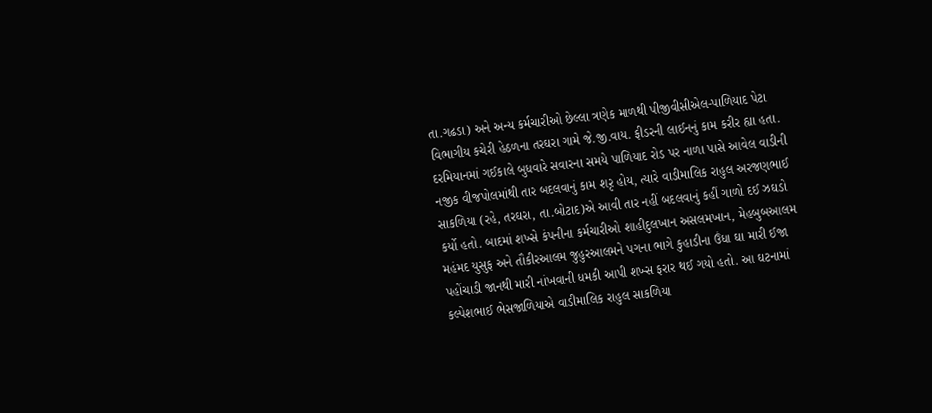તા.ગઢડા) અને અન્ય કર્મચારીઓ છેલ્લા ત્રણેક માળથી પીજીવીસીએલ-પાળિયાદ પેટા વિભાગીય કચેરી હેઠળના તરઘરા ગામે જે.જી.વાય. ફીડરની લાઈનનું કામ કરીર હ્યા હતા. દરમિયાનમાં ગઈકાલે બુધવારે સવારના સમયે પાળિયાદ રોડ પર નાળા પાસે આવેલ વાડીની નજીક વીજપોલમાંથી તાર બદલવાનું કામ શરૃ હોય, ત્યારે વાડીમાલિક રાહુલ અરજણભાઈ સાકળિયા (રહે, તરઘરા, તા.બોટાદ)એ આવી તાર નહીં બદલવાનું કહીં ગાળો દઈ ઝઘડો કર્યો હતો. બાદમાં શખ્સે કંપનીના કર્મચારીઓ શાહીદુલખાન અસલમખાન, મેહબુબઆલમ મહંમદ યુસુફ અને તૌકીરઆલમ જુહુરઆલમને પગના ભાગે કુહાડીના ઉંધા ઘા મારી ઈજા પહોંચાડી જાનથી મારી નાંખવાની ધમકી આપી શખ્સ ફરાર થઈ ગયો હતો. આ ઘટનામાં કલ્પેશભાઈ ભેસજાળિયાએ વાડીમાલિક રાહુલ સાકળિયા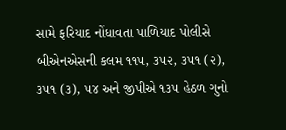સામે ફરિયાદ નોંધાવતા પાળિયાદ પોલીસે બીએનએસની કલમ ૧૧૫, ૩૫૨, ૩૫૧ (૨), ૩૫૧ (૩), ૫૪ અને જીપીએ ૧૩૫ હેઠળ ગુનો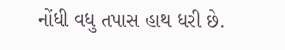નોંધી વધુ તપાસ હાથ ધરી છે.